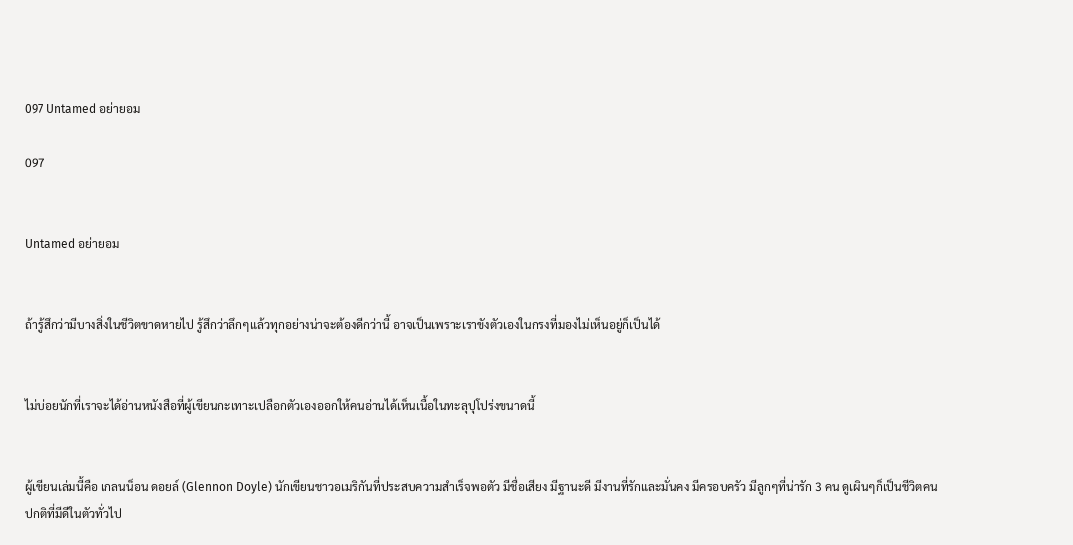097 Untamed อย่ายอม

097


Untamed อย่ายอม


ถ้ารู้สึกว่ามีบางสิ่งในชีวิตขาดหายไป รู้สึกว่าลึกๆแล้วทุกอย่างน่าจะต้องดีกว่านี้ อาจเป็นเพราะเราขังตัวเองในกรงที่มองไม่เห็นอยู่ก็เป็นได้


ไม่บ่อยนักที่เราจะได้อ่านหนังสือที่ผู้เขียนกะเทาะเปลือกตัวเองออกให้คนอ่านได้เห็นเนื้อในทะลุปุโปร่งขนาดนี้


ผู้เขียนเล่มนี้คือ เกลนน็อน ดอยล์ (Glennon Doyle) นักเขียนชาวอเมริกันที่ประสบความสำเร็จพอตัว มีชื่อเสียง มีฐานะดี มีงานที่รักและมั่นคง มีครอบครัว มีลูกๆที่น่ารัก 3 คน ดูเผินๆก็เป็นชีวิตคนปกติที่มีดีในตัวทั่วไป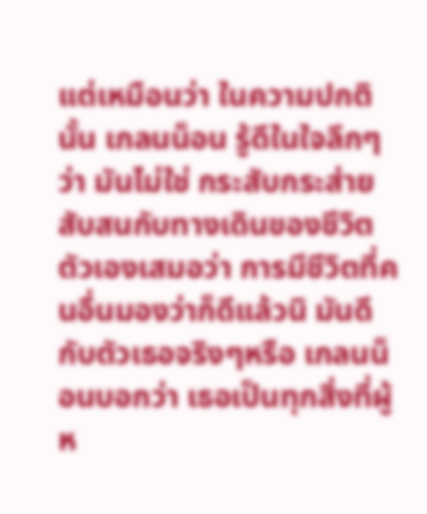แต่เหมือนว่า ในความปกตินั้น เกลนน็อน รู้ดีในใจลึกๆว่า มันไม่ใช่ กระสับกระส่าย สับสนกับทางเดินของชีวิตตัวเองเสมอว่า การมีชีวิตที่คนอื่นมองว่าก็ดีแล้วนิ มันดีกับตัวเธอจริงๆหรือ เกลนน็อนบอกว่า เธอเป็นทุกสิ่งที่ผู้ห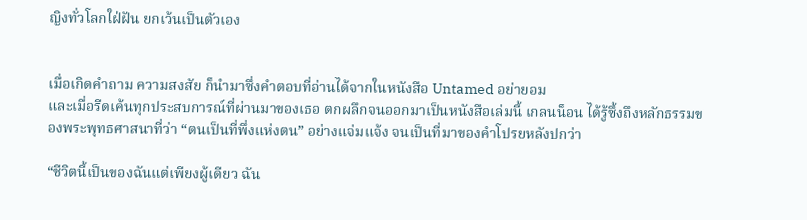ญิงทั่วโลกใฝ่ฝัน ยกเว้นเป็นตัวเอง


เมื่อเกิดคำถาม ความสงสัย ก็นำมาซึ่งคำตอบที่อ่านได้จากในหนังสือ Untamed อย่ายอม
และเมื่อรีดเค้นทุกประสบการณ์ที่ผ่านมาของเธอ ตกผลึกจนออกมาเป็นหนังสือเล่มนี้ เกลนน็อน ได้รู้ซึ้งถึงหลักธรรมของพระพุทธศาสนาที่ว่า “ตนเป็นที่พึ่งแห่งตน” อย่างแจ่มแจ้ง จนเป็นที่มาของคำโปรยหลังปกว่า

“ชีวิตนี้เป็นของฉันแต่เพียงผู้เดียว ฉัน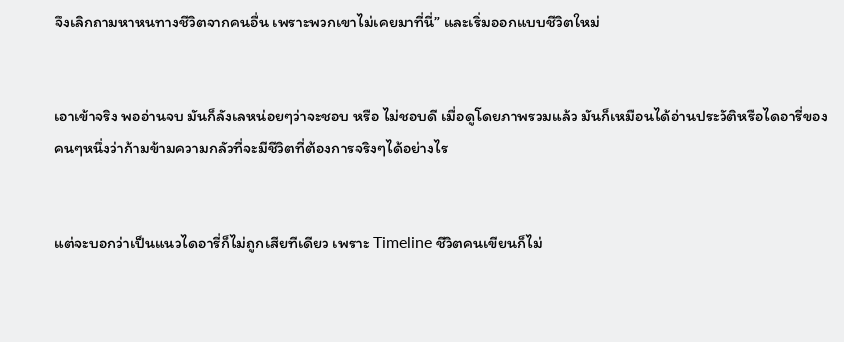จึงเลิกถามหาหนทางชีวิตจากคนอื่น เพราะพวกเขาไม่เคยมาที่นี่” และเริ่มออกแบบชีวิตใหม่


เอาเข้าจริง พออ่านจบ มันก็ลังเลหน่อยๆว่าจะชอบ หรือ ไม่ชอบดี เมื่อดูโดยภาพรวมแล้ว มันก็เหมือนได้อ่านประวัติหรือไดอารี่ของคนๆหนึ่งว่าก้ามข้ามความกลัวที่จะมีชีวิตที่ต้องการจริงๆได้อย่างไร


แต่จะบอกว่าเป็นแนวไดอารี่ก็ไม่ถูกเสียทีเดียว เพราะ Timeline ชีวิตคนเขียนก็ไม่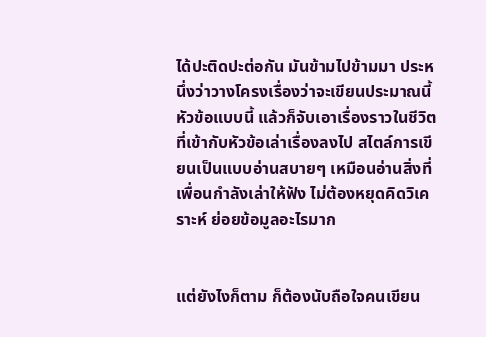ได้ปะติดปะต่อกัน มันข้ามไปข้ามมา ประหนึ่งว่าวางโครงเรื่องว่าจะเขียนประมาณนี้ หัวข้อแบบนี้ แล้วก็จับเอาเรื่องราวในชีวิตที่เข้ากับหัวข้อเล่าเรื่องลงไป สไตล์การเขียนเป็นแบบอ่านสบายๆ เหมือนอ่านสิ่งที่เพื่อนกำลังเล่าให้ฟัง ไม่ต้องหยุดคิดวิเคราะห์ ย่อยข้อมูลอะไรมาก


แต่ยังไงก็ตาม ก็ต้องนับถือใจคนเขียน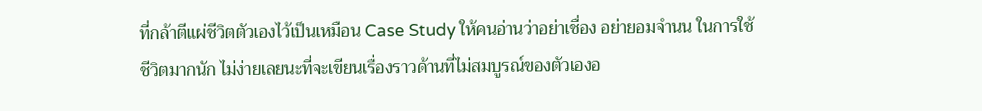ที่กล้าตีแผ่ชีวิตตัวเองไว้เป็นเหมือน Case Study ให้คนอ่านว่าอย่าเชื่อง อย่ายอมจำนน ในการใช้ชีวิตมากนัก ไม่ง่ายเลยนะที่จะเขียนเรื่องราวด้านที่ไม่สมบูรณ์ของตัวเองอ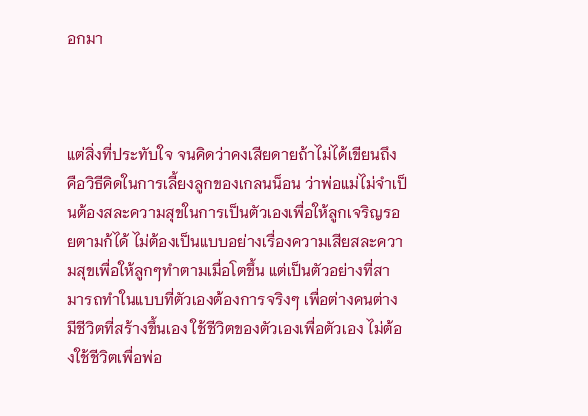อกมา



แต่สิ่งที่ประทับใจ จนคิดว่าคงเสียดายถ้าไม่ได้เขียนถึง คือวิธีคิดในการเลี้ยงลูกของเกลนน็อน ว่าพ่อแม่ไม่จำเป็นต้องสละความสุขในการเป็นตัวเองเพื่อให้ลูกเจริญรอยตามก้ได้ ไม่ต้องเป็นแบบอย่างเรื่องความเสียสละความสุขเพื่อให้ลูกๆทำตามเมื่อโตขึ้น แต่เป็นตัวอย่างที่สามารถทำในแบบที่ตัวเองต้องการจริงๆ เพื่อต่างคนต่างมีชีวิตที่สร้างขึ้นเอง ใช้ชีวิตของตัวเองเพื่อตัวเอง ไม่ต้องใช้ชีวิตเพื่อพ่อ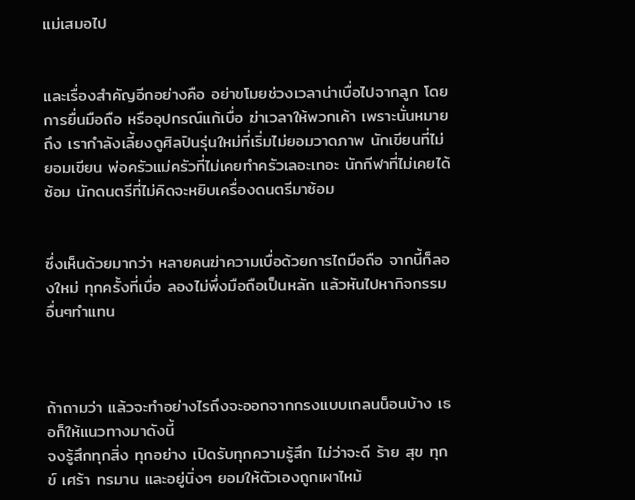แม่เสมอไป


และเรื่องสำคัญอีกอย่างคือ อย่าขโมยช่วงเวลาน่าเบื่อไปจากลูก โดยการยื่นมือถือ หรืออุปกรณ์แก้เบื่อ ฆ่าเวลาให้พวกเค้า เพราะนั่นหมายถึง เรากำลังเลี้ยงดูศิลปินรุ่นใหม่ที่เริ่มไม่ยอมวาดภาพ นักเขียนที่ไม่ยอมเขียน พ่อครัวแม่ครัวที่ไม่เคยทำครัวเลอะเทอะ นักกีฬาที่ไม่เคยได้ซ้อม นักดนตรีที่ไม่คิดจะหยิบเครื่องดนตรีมาซ้อม


ซึ่งเห็นด้วยมากว่า หลายคนฆ่าความเบื่อด้วยการไถมือถือ จากนี้ก็ลองใหม่ ทุกครั้งที่เบื่อ ลองไม่พึ่งมือถือเป็นหลัก แล้วหันไปหากิจกรรมอื่นๆทำแทน



ถ้าถามว่า แล้วจะทำอย่างไรถึงจะออกจากกรงแบบเกลนน็อนบ้าง เธอก็ให้แนวทางมาดังนี้
จงรู้สึกทุกสิ่ง ทุกอย่าง เปิดรับทุกความรู้สึก ไม่ว่าจะดี ร้าย สุข ทุกข์ เศร้า ทรมาน และอยู่นิ่งๆ ยอมให้ตัวเองถูกเผาไหม้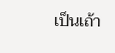เป็นเถ้า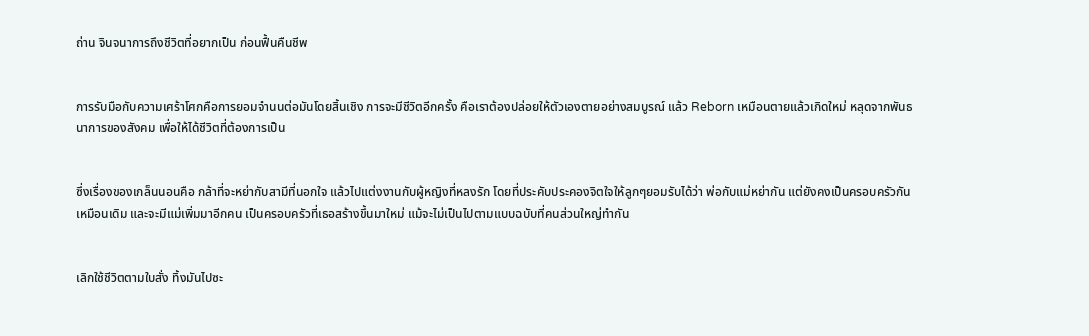ถ่าน จินจนาการถึงชีวิตที่อยากเป็น ก่อนฟื้นคืนชีพ


การรับมือกับความเศร้าโศกคือการยอมจำนนต่อมันโดยสิ้นเชิง การจะมีชีวิตอีกครั้ง คือเราต้องปล่อยให้ตัวเองตายอย่างสมบูรณ์ แล้ว Reborn เหมือนตายแล้วเกิดใหม่ หลุดจากพันธนาการของสังคม เพื่อให้ได้ชีวิตที่ต้องการเป็น


ซึ่งเรื่องของเกล็นนอนคือ กล้าที่จะหย่ากับสามีที่นอกใจ แล้วไปแต่งงานกับผู้หญิงที่หลงรัก โดยที่ประคับประคองจิตใจให้ลูกๆยอมรับได้ว่า พ่อกับแม่หย่ากัน แต่ยังคงเป็นครอบครัวกันเหมือนเดิม และจะมีแม่เพิ่มมาอีกคน เป็นครอบครัวที่เธอสร้างขึ้นมาใหม่ แม้จะไม่เป็นไปตามแบบฉบับที่คนส่วนใหญ่ทำกัน


เลิกใช้ชีวิตตามใบสั่ง ทิ้งมันไปซะ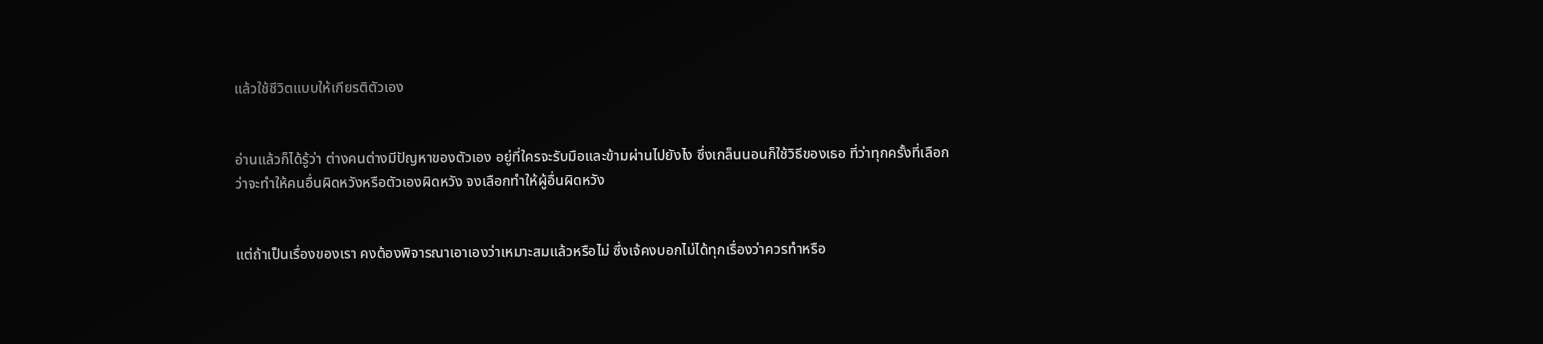แล้วใช้ชีวิตแบบให้เกียรติตัวเอง


อ่านแล้วก็ได้รู้ว่า ต่างคนต่างมีปัญหาของตัวเอง อยู่ที่ใครจะรับมือและข้ามผ่านไปยังไง ซึ่งเกล็นนอนก็ใช้วิธีของเธอ ที่ว่าทุกครั้งที่เลือกว่าจะทำให้คนอื่นผิดหวังหรือตัวเองผิดหวัง จงเลือกทำให้ผู้อื่นผิดหวัง


แต่ถ้าเป็นเรื่องของเรา คงต้องพิจารณาเอาเองว่าเหมาะสมแล้วหรือไม่ ซึ่งเจ้คงบอกไม่ได้ทุกเรื่องว่าควรทำหรือ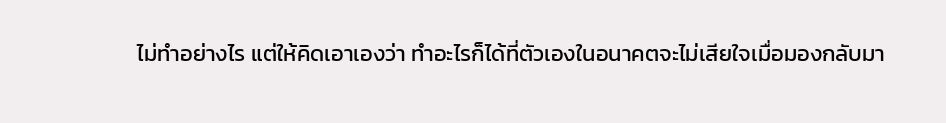ไม่ทำอย่างไร แต่ให้คิดเอาเองว่า ทำอะไรก็ได้ที่ตัวเองในอนาคตจะไม่เสียใจเมื่อมองกลับมา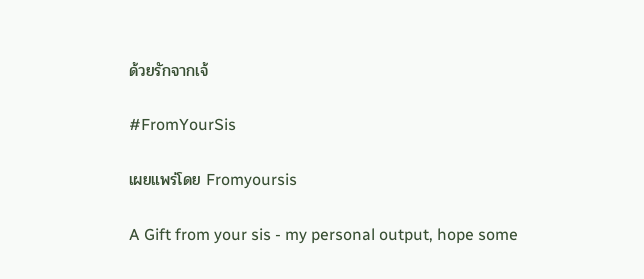ด้วยรักจากเจ้

#FromYourSis

เผยแพร่โดย Fromyoursis

A Gift from your sis - my personal output, hope some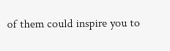of them could inspire you to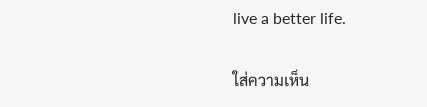live a better life.

ใส่ความเห็น